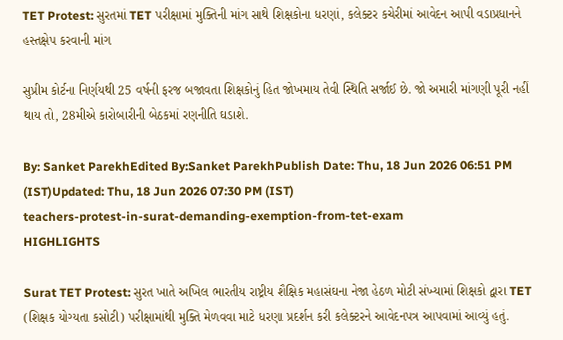TET Protest: સુરતમાં TET પરીક્ષામાં મુક્તિની માંગ સાથે શિક્ષકોના ધરણાં, કલેક્ટર કચેરીમાં આવેદન આપી વડાપ્રધાનને હસ્તક્ષેપ કરવાની માંગ

સુપ્રીમ કોર્ટના નિર્ણયથી 25 વર્ષની ફરજ બજાવતા શિક્ષકોનું હિત જોખમાય તેવી સ્થિતિ સર્જાઈ છે. જો અમારી માંગણી પૂરી નહીં થાય તો, 28મીએ કારોબારીની બેઠકમાં રણનીતિ ઘડાશે.

By: Sanket ParekhEdited By:Sanket ParekhPublish Date: Thu, 18 Jun 2026 06:51 PM (IST)Updated: Thu, 18 Jun 2026 07:30 PM (IST)
teachers-protest-in-surat-demanding-exemption-from-tet-exam
HIGHLIGHTS

Surat TET Protest: સુરત ખાતે અખિલ ભારતીય રાષ્ટ્રીય શૈક્ષિક મહાસંઘના નેજા હેઠળ મોટી સંખ્યામાં શિક્ષકો દ્વારા TET (શિક્ષક યોગ્યતા કસોટી) પરીક્ષામાંથી મુક્તિ મેળવવા માટે ધરણા પ્રદર્શન કરી કલેક્ટરને આવેદનપત્ર આપવામાં આવ્યું હતું.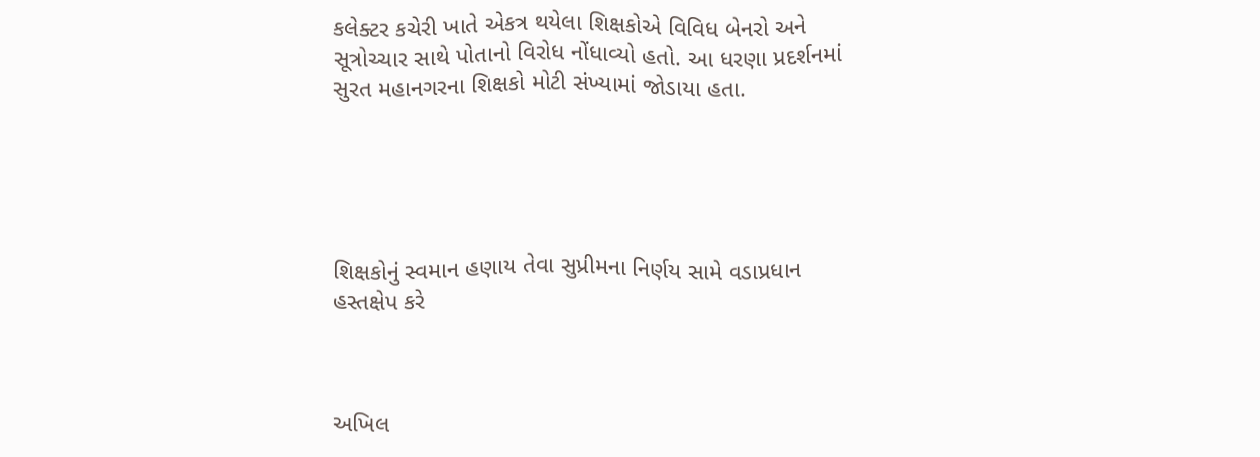કલેક્ટર કચેરી ખાતે એકત્ર થયેલા શિક્ષકોએ વિવિધ બેનરો અને સૂત્રોચ્ચાર સાથે પોતાનો વિરોધ નોંધાવ્યો હતો. આ ધરણા પ્રદર્શનમાં સુરત મહાનગરના શિક્ષકો મોટી સંખ્યામાં જોડાયા હતા.





શિક્ષકોનું સ્વમાન હણાય તેવા સુપ્રીમના નિર્ણય સામે વડાપ્રધાન હસ્તક્ષેપ કરે



અખિલ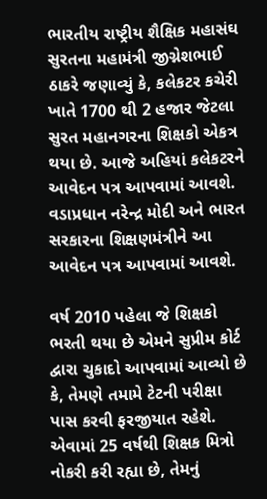ભારતીય રાષ્ટ્રીય શૈક્ષિક મહાસંઘ સુરતના મહામંત્રી જીગ્નેશભાઈ ઠાકરે જણાવ્યું કે, કલેકટર કચેરી ખાતે 1700 થી 2 હજાર જેટલા સુરત મહાનગરના શિક્ષકો એકત્ર થયા છે. આજે અહિયાં કલેકટરને આવેદન પત્ર આપવામાં આવશે. વડાપ્રધાન નરેન્દ્ર મોદી અને ભારત સરકારના શિક્ષણમંત્રીને આ આવેદન પત્ર આપવામાં આવશે.

વર્ષ 2010 પહેલા જે શિક્ષકો ભરતી થયા છે એમને સુપ્રીમ કોર્ટ દ્વારા ચુકાદો આપવામાં આવ્યો છે કે, તેમણે તમામે ટેટની પરીક્ષા પાસ કરવી ફરજીયાત રહેશે. એવામાં 25 વર્ષથી શિક્ષક મિત્રો નોકરી કરી રહ્યા છે, તેમનું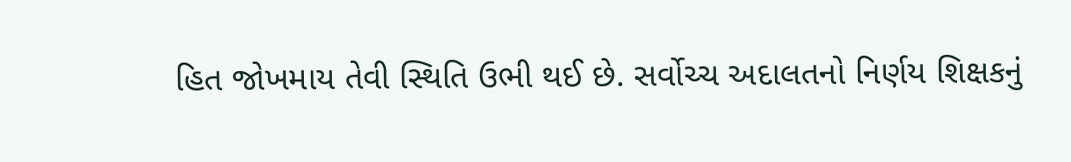હિત જોખમાય તેવી સ્થિતિ ઉભી થઈ છે. સર્વોચ્ચ અદાલતનો નિર્ણય શિક્ષકનું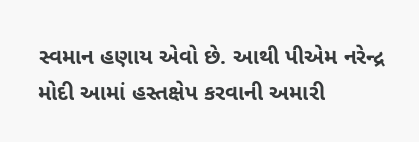સ્વમાન હણાય એવો છે. આથી પીએમ નરેન્દ્ર મોદી આમાં હસ્તક્ષેપ કરવાની અમારી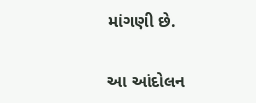માંગણી છે.


આ આંદોલન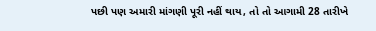પછી પણ અમારી માંગણી પૂરી નહીં થાય, તો તો આગામી 28 તારીખે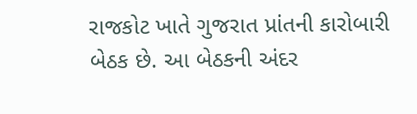રાજકોટ ખાતે ગુજરાત પ્રાંતની કારોબારી બેઠક છે. આ બેઠકની અંદર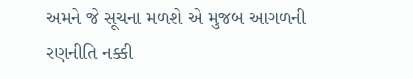અમને જે સૂચના મળશે એ મુજબ આગળની રણનીતિ નક્કી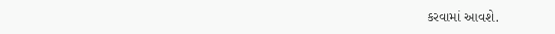કરવામાં આવશે.